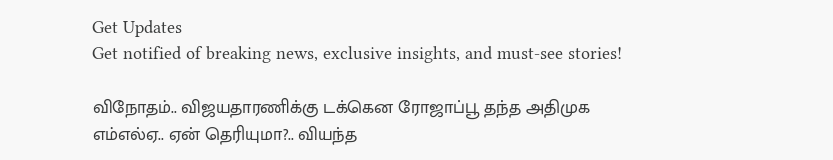Get Updates
Get notified of breaking news, exclusive insights, and must-see stories!

விநோதம்.. விஜயதாரணிக்கு டக்கென ரோஜாப்பூ தந்த அதிமுக எம்எல்ஏ.. ஏன் தெரியுமா?.. வியந்த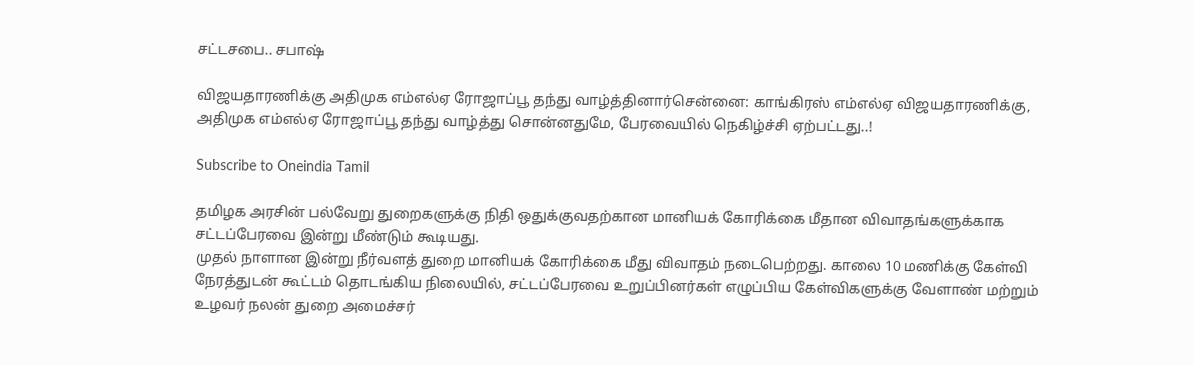சட்டசபை.. சபாஷ்

விஜயதாரணிக்கு அதிமுக எம்எல்ஏ ரோஜாப்பூ தந்து வாழ்த்தினார்சென்னை: காங்கிரஸ் எம்எல்ஏ விஜயதாரணிக்கு, அதிமுக எம்எல்ஏ ரோஜாப்பூ தந்து வாழ்த்து சொன்னதுமே, பேரவையில் நெகிழ்ச்சி ஏற்பட்டது..!

Subscribe to Oneindia Tamil

தமிழக அரசின் பல்வேறு துறைகளுக்கு நிதி ஒதுக்குவதற்கான மானியக் கோரிக்கை மீதான விவாதங்களுக்காக சட்டப்பேரவை இன்று மீண்டும் கூடியது.
முதல் நாளான இன்று நீர்வளத் துறை மானியக் கோரிக்கை மீது விவாதம் நடைபெற்றது. காலை 10 மணிக்கு கேள்வி நேரத்துடன் கூட்டம் தொடங்கிய நிலையில், சட்டப்பேரவை உறுப்பினர்கள் எழுப்பிய கேள்விகளுக்கு வேளாண் மற்றும் உழவர் நலன் துறை அமைச்சர்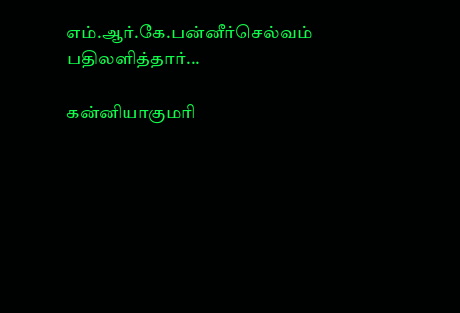எம்.ஆர்.கே.பன்னீர்செல்வம் பதிலளித்தார்...

கன்னியாகுமரி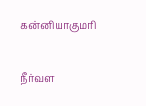கன்னியாகுமரி

நீர்வள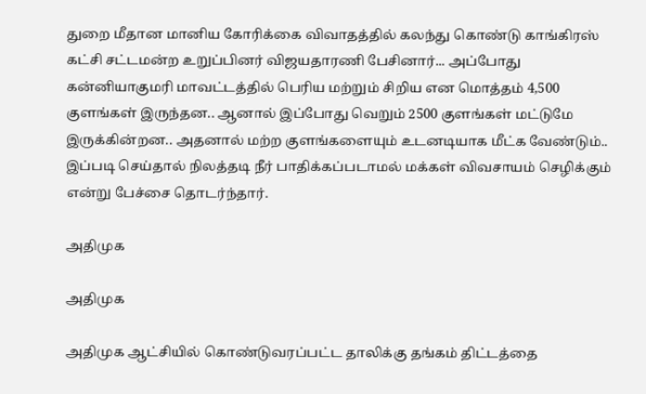துறை மீதான மானிய கோரிக்கை விவாதத்தில் கலந்து கொண்டு காங்கிரஸ் கட்சி சட்டமன்ற உறுப்பினர் விஜயதாரணி பேசினார்... அப்போது கன்னியாகுமரி மாவட்டத்தில் பெரிய மற்றும் சிறிய என மொத்தம் 4,500 குளங்கள் இருந்தன.. ஆனால் இப்போது வெறும் 2500 குளங்கள் மட்டுமே இருக்கின்றன.. அதனால் மற்ற குளங்களையும் உடனடியாக மீட்க வேண்டும்.. இப்படி செய்தால் நிலத்தடி நீர் பாதிக்கப்படாமல் மக்கள் விவசாயம் செழிக்கும் என்று பேச்சை தொடர்ந்தார்.

அதிமுக

அதிமுக

அதிமுக ஆட்சியில் கொண்டுவரப்பட்ட தாலிக்கு தங்கம் திட்டத்தை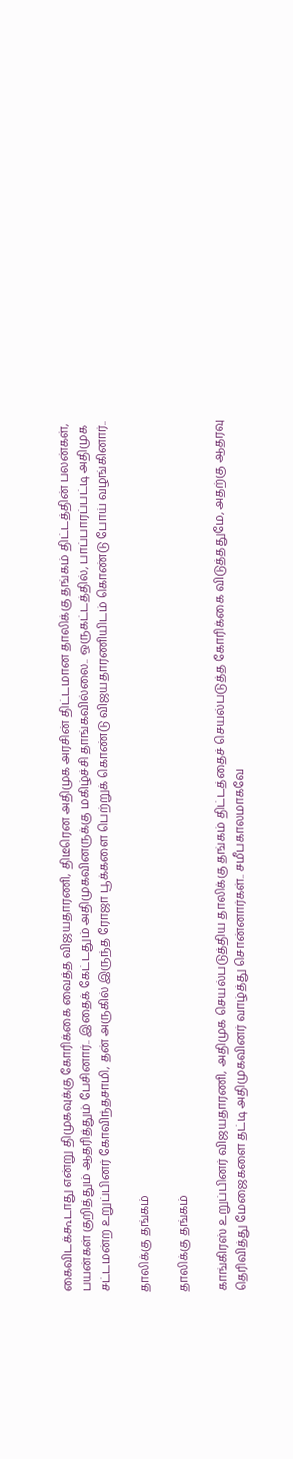கைவிடக்கூடாது என்று திமுகவுக்கு கோரிக்கை வைத்த விஜயதாரணி, திடீரென அதிமுக அரசின் திட்டமான தாலிக்கு தங்கம் திட்டத்தின் பலன்கள், பயன்கள் குறித்தும் ஆதரித்தும் பேசினார்.. இதைக் கேட்டதும் அதிமுகவினருக்கு மகிழ்ச்சி தாங்கவில்லை.. ஒருகட்டத்தில், பாப்பாரப்பட்டி அதிமுக சட்டமன்ற உறுப்பினர் கோவிந்தசாமி, தன் அருகில் இருந்த ரோஜா பூக்களை பெற்றுக் கொண்டு விஜயதாரணியிடம் கொண்டு போய் வழங்கினார்..

தாலிக்கு தங்கம்

தாலிக்கு தங்கம்

காங்கிரஸ் உறுப்பினர் விஜயதாரணி, அதிமுக செயல்படுத்திய தாலிக்கு தங்கம் திட்டத்தைச் செயல்படுத்த கோரிக்கை விடுத்ததுமே, அதற்கு ஆதரவு தெரிவித்து மேஜைகளை தட்டி அதிமுகவினர் வாழ்த்து சொன்னார்கள்.. சமீபகாலமாகவே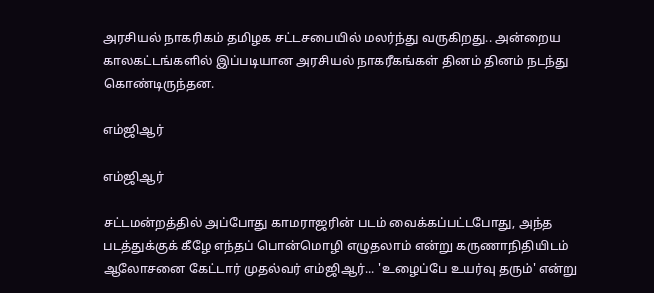அரசியல் நாகரிகம் தமிழக சட்டசபையில் மலர்ந்து வருகிறது.. அன்றைய காலகட்டங்களில் இப்படியான அரசியல் நாகரீகங்கள் தினம் தினம் நடந்து கொண்டிருந்தன.

எம்ஜிஆர்

எம்ஜிஆர்

சட்டமன்றத்தில் அப்போது காமராஜரின் படம் வைக்கப்பட்டபோது, அந்த படத்துக்குக் கீழே எந்தப் பொன்மொழி எழுதலாம் என்று கருணாநிதியிடம் ஆலோசனை கேட்டார் முதல்வர் எம்ஜிஆர்... 'உழைப்பே உயர்வு தரும்' என்று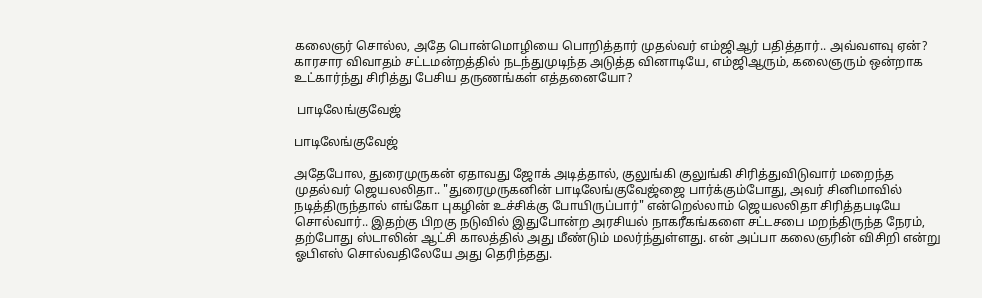கலைஞர் சொல்ல, அதே பொன்மொழியை பொறித்தார் முதல்வர் எம்ஜிஆர் பதித்தார்.. அவ்வளவு ஏன்? காரசார விவாதம் சட்டமன்றத்தில் நடந்துமுடிந்த அடுத்த வினாடியே, எம்ஜிஆரும், கலைஞரும் ஒன்றாக உட்கார்ந்து சிரித்து பேசிய தருணங்கள் எத்தனையோ?

 பாடிலேங்குவேஜ்

பாடிலேங்குவேஜ்

அதேபோல, துரைமுருகன் ஏதாவது ஜோக் அடித்தால், குலுங்கி குலுங்கி சிரித்துவிடுவார் மறைந்த முதல்வர் ஜெயலலிதா.. "துரைமுருகனின் பாடிலேங்குவேஜ்ஜை பார்க்கும்போது, அவர் சினிமாவில் நடித்திருந்தால் எங்கோ புகழின் உச்சிக்கு போயிருப்பார்" என்றெல்லாம் ஜெயலலிதா சிரித்தபடியே சொல்வார்.. இதற்கு பிறகு நடுவில் இதுபோன்ற அரசியல் நாகரீகங்களை சட்டசபை மறந்திருந்த நேரம், தற்போது ஸ்டாலின் ஆட்சி காலத்தில் அது மீண்டும் மலர்ந்துள்ளது. என் அப்பா கலைஞரின் விசிறி என்று ஓபிஎஸ் சொல்வதிலேயே அது தெரிந்தது.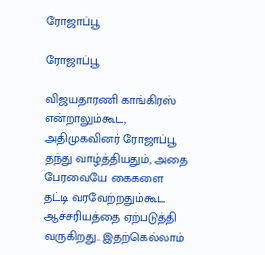ரோஜாப்பூ

ரோஜாப்பூ

விஜயதாரணி காங்கிரஸ் என்றாலும்கூட, அதிமுகவினர் ரோஜாப்பூ தந்து வாழ்த்தியதும், அதை பேரவையே கைகளை தட்டி வரவேற்றதும்கூட ஆச்சரியத்தை ஏற்படுத்தி வருகிறது.. இதற்கெல்லாம்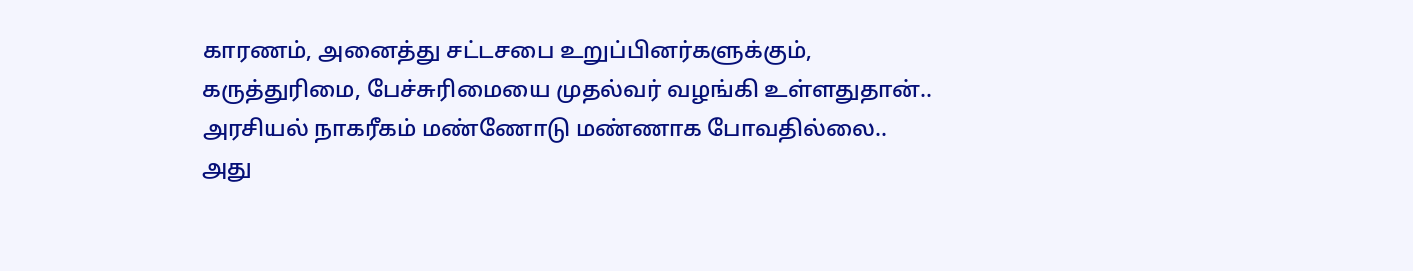காரணம், அனைத்து சட்டசபை உறுப்பினர்களுக்கும், கருத்துரிமை, பேச்சுரிமையை முதல்வர் வழங்கி உள்ளதுதான்.. அரசியல் நாகரீகம் மண்ணோடு மண்ணாக போவதில்லை.. அது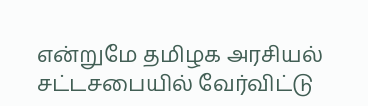என்றுமே தமிழக அரசியல் சட்டசபையில் வேர்விட்டு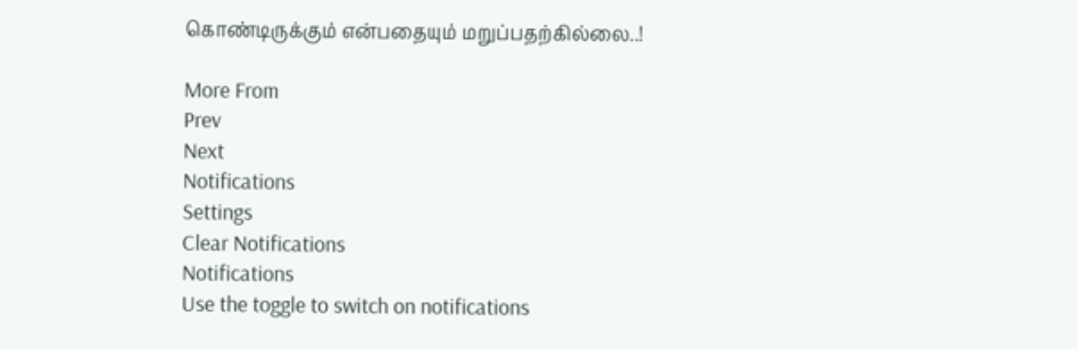கொண்டிருக்கும் என்பதையும் மறுப்பதற்கில்லை..!

More From
Prev
Next
Notifications
Settings
Clear Notifications
Notifications
Use the toggle to switch on notifications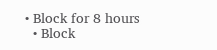• Block for 8 hours
  • Block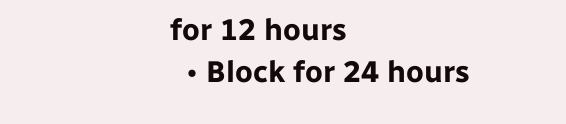for 12 hours
  • Block for 24 hours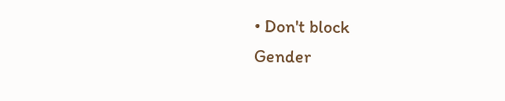• Don't block
Gender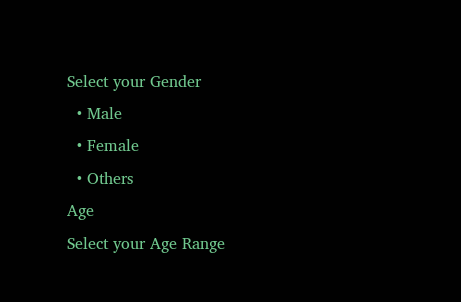Select your Gender
  • Male
  • Female
  • Others
Age
Select your Age Range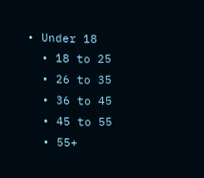• Under 18
  • 18 to 25
  • 26 to 35
  • 36 to 45
  • 45 to 55
  • 55+